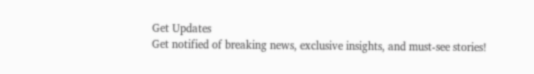Get Updates
Get notified of breaking news, exclusive insights, and must-see stories!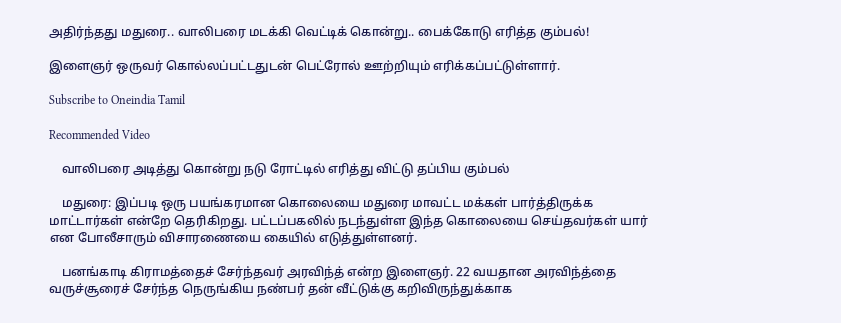அதிர்ந்தது மதுரை.. வாலிபரை மடக்கி வெட்டிக் கொன்று.. பைக்கோடு எரித்த கும்பல்!

இளைஞர் ஒருவர் கொல்லப்பட்டதுடன் பெட்ரோல் ஊற்றியும் எரிக்கப்பட்டுள்ளார்.

Subscribe to Oneindia Tamil

Recommended Video

    வாலிபரை அடித்து கொன்று நடு ரோட்டில் எரித்து விட்டு தப்பிய கும்பல்

    மதுரை: இப்படி ஒரு பயங்கரமான கொலையை மதுரை மாவட்ட மக்கள் பார்த்திருக்க மாட்டார்கள் என்றே தெரிகிறது. பட்டப்பகலில் நடந்துள்ள இந்த கொலையை செய்தவர்கள் யார் என போலீசாரும் விசாரணையை கையில் எடுத்துள்ளனர்.

    பனங்காடி கிராமத்தைச் சேர்ந்தவர் அரவிந்த் என்ற இளைஞர். 22 வயதான அரவிந்த்தை வருச்சூரைச் சேர்ந்த நெருங்கிய நண்பர் தன் வீட்டுக்கு கறிவிருந்துக்காக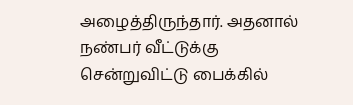அழைத்திருந்தார். அதனால் நண்பர் வீட்டுக்கு சென்றுவிட்டு பைக்கில்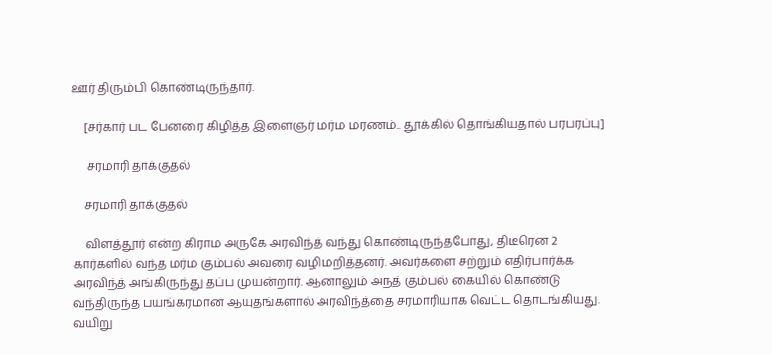ஊர் திரும்பி கொண்டிருந்தார்.

    [சர்கார் பட பேனரை கிழித்த இளைஞர் மர்ம மரணம்.. தூக்கில் தொங்கியதால் பரபரப்பு]

     சரமாரி தாக்குதல்

    சரமாரி தாக்குதல்

    விளத்தூர் என்ற கிராம அருகே அரவிந்த் வந்து கொண்டிருந்தபோது, திடீரென 2 கார்களில் வந்த மர்ம கும்பல் அவரை வழிமறித்தனர். அவர்களை சற்றும் எதிர்பார்க்க அரவிந்த் அங்கிருந்து தப்ப முயன்றார். ஆனாலும் அநத் கும்பல் கையில் கொண்டு வந்திருந்த பயங்கரமான ஆயுதங்களால் அரவிந்த்தை சரமாரியாக வெட்ட தொடங்கியது. வயிறு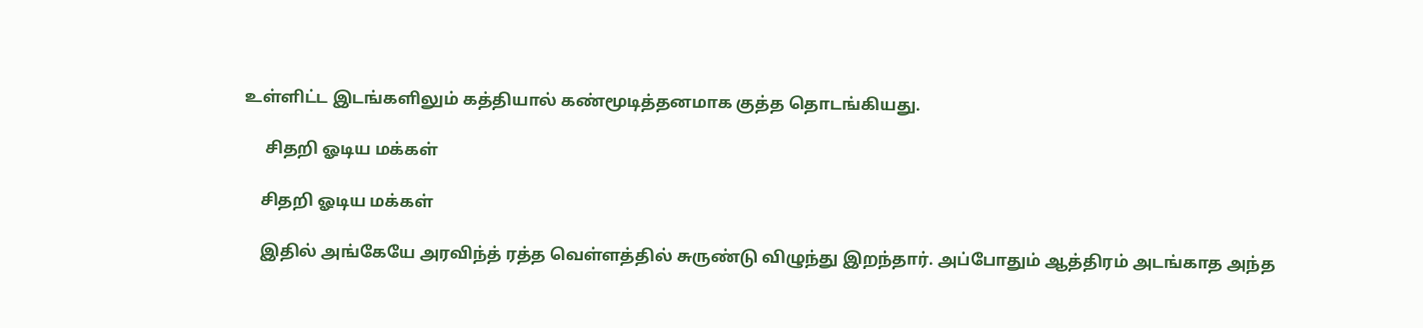உள்ளிட்ட இடங்களிலும் கத்தியால் கண்மூடித்தனமாக குத்த தொடங்கியது.

     சிதறி ஓடிய மக்கள்

    சிதறி ஓடிய மக்கள்

    இதில் அங்கேயே அரவிந்த் ரத்த வெள்ளத்தில் சுருண்டு விழுந்து இறந்தார். அப்போதும் ஆத்திரம் அடங்காத அந்த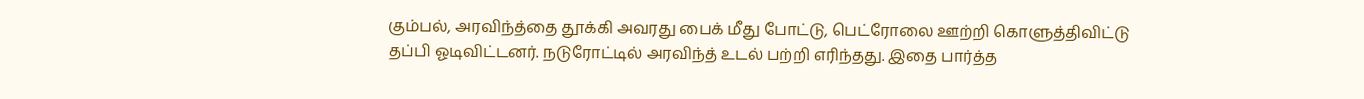கும்பல், அரவிந்த்தை தூக்கி அவரது பைக் மீது போட்டு, பெட்ரோலை ஊற்றி கொளுத்திவிட்டு தப்பி ஓடிவிட்டனர். நடுரோட்டில் அரவிந்த் உடல் பற்றி எரிந்தது. இதை பார்த்த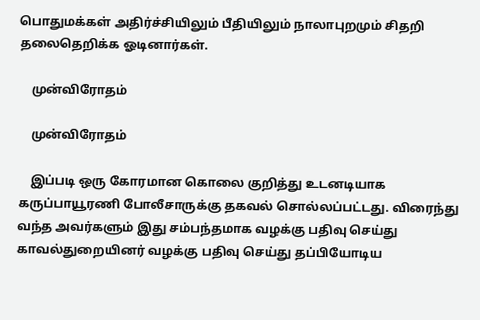பொதுமக்கள் அதிர்ச்சியிலும் பீதியிலும் நாலாபுறமும் சிதறி தலைதெறிக்க ஓடினார்கள்.

    முன்விரோதம்

    முன்விரோதம்

    இப்படி ஒரு கோரமான கொலை குறித்து உடனடியாக கருப்பாயூரணி போலீசாருக்கு தகவல் சொல்லப்பட்டது. விரைந்து வந்த அவர்களும் இது சம்பந்தமாக வழக்கு பதிவு செய்து காவல்துறையினர் வழக்கு பதிவு செய்து தப்பியோடிய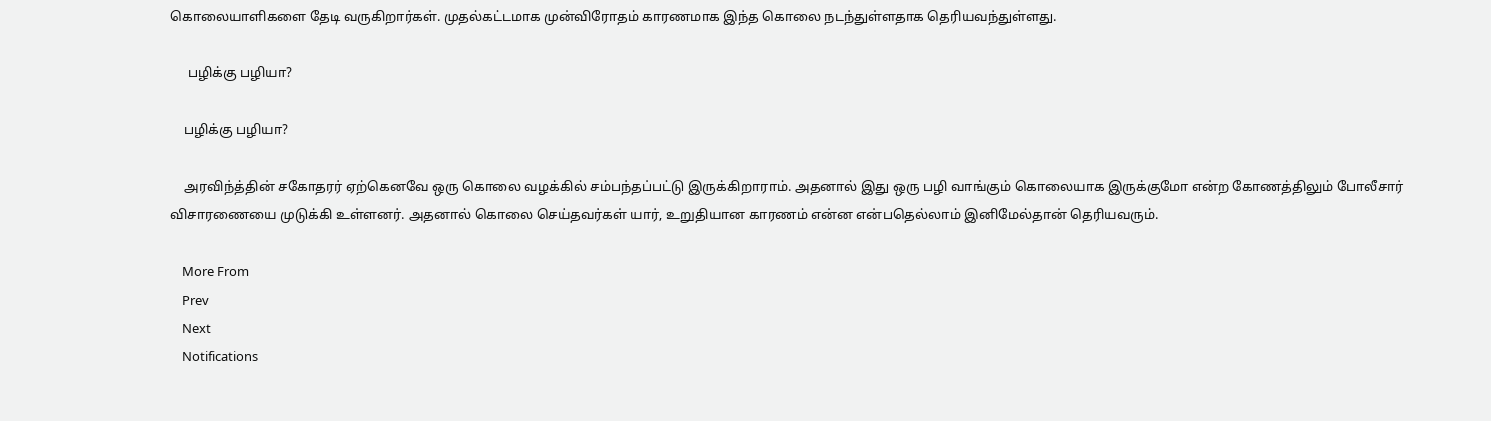கொலையாளிகளை தேடி வருகிறார்கள். முதல்கட்டமாக முன்விரோதம் காரணமாக இந்த கொலை நடந்துள்ளதாக தெரியவந்துள்ளது.

     பழிக்கு பழியா?

    பழிக்கு பழியா?

    அரவிந்த்தின் சகோதரர் ஏற்கெனவே ஒரு கொலை வழக்கில் சம்பந்தப்பட்டு இருக்கிறாராம். அதனால் இது ஒரு பழி வாங்கும் கொலையாக இருக்குமோ என்ற கோணத்திலும் போலீசார் விசாரணையை முடுக்கி உள்ளனர். அதனால் கொலை செய்தவர்கள் யார், உறுதியான காரணம் என்ன என்பதெல்லாம் இனிமேல்தான் தெரியவரும்.

    More From
    Prev
    Next
    Notifications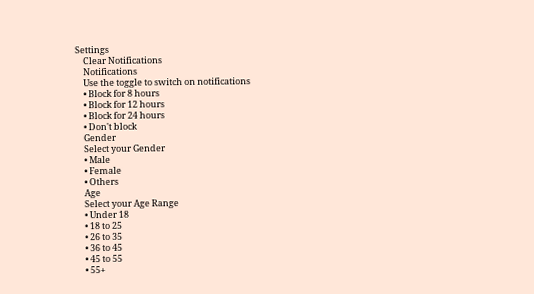Settings
    Clear Notifications
    Notifications
    Use the toggle to switch on notifications
    • Block for 8 hours
    • Block for 12 hours
    • Block for 24 hours
    • Don't block
    Gender
    Select your Gender
    • Male
    • Female
    • Others
    Age
    Select your Age Range
    • Under 18
    • 18 to 25
    • 26 to 35
    • 36 to 45
    • 45 to 55
    • 55+